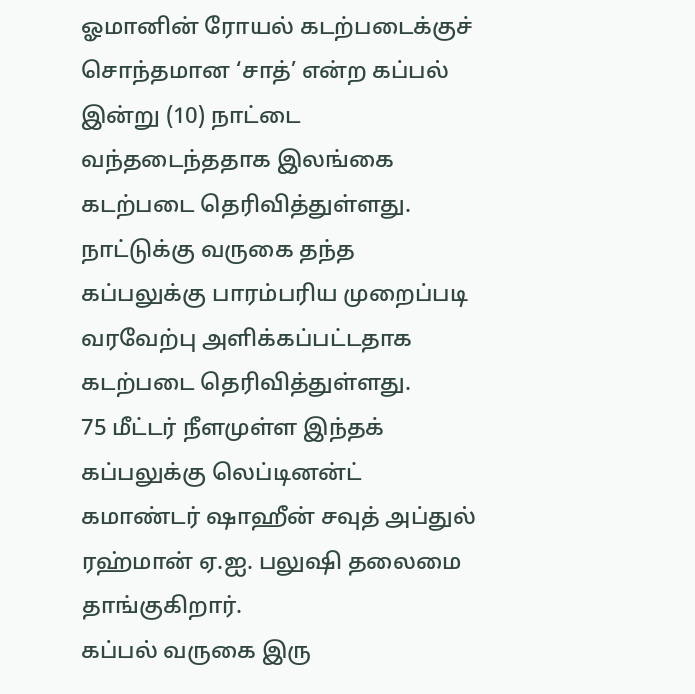ஓமானின் ரோயல் கடற்படைக்குச் சொந்தமான ‘சாத்’ என்ற கப்பல் இன்று (10) நாட்டை வந்தடைந்ததாக இலங்கை கடற்படை தெரிவித்துள்ளது.
நாட்டுக்கு வருகை தந்த கப்பலுக்கு பாரம்பரிய முறைப்படி வரவேற்பு அளிக்கப்பட்டதாக கடற்படை தெரிவித்துள்ளது.
75 மீட்டர் நீளமுள்ள இந்தக் கப்பலுக்கு லெப்டினன்ட் கமாண்டர் ஷாஹீன் சவுத் அப்துல் ரஹ்மான் ஏ.ஐ. பலுஷி தலைமை தாங்குகிறார்.
கப்பல் வருகை இரு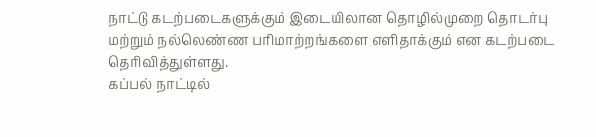நாட்டு கடற்படைகளுக்கும் இடையிலான தொழில்முறை தொடர்பு மற்றும் நல்லெண்ண பரிமாற்றங்களை எளிதாக்கும் என கடற்படை தெரிவித்துள்ளது.
கப்பல் நாட்டில்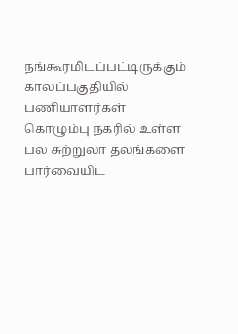நங்கூரமிடப்பட்டிருக்கும் காலப்பகுதியில் பணியாளர்கள் கொழும்பு நகரில் உள்ள பல சுற்றுலா தலங்களை பார்வையிட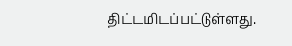திட்டமிடப்பட்டுள்ளது.